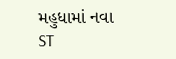મહુધામાં નવા ST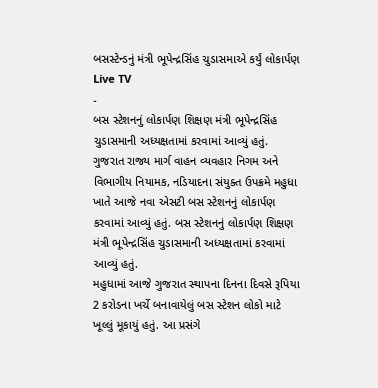બસસ્ટેન્ડનું મંત્રી ભૂપેન્દ્રસિંહ ચુડાસમાએ કર્યું લોકાર્પણ
Live TV
-
બસ સ્ટેશનનું લોકાર્પણ શિક્ષણ મંત્રી ભૂપેન્દ્રસિંહ ચુડાસમાની અધ્યક્ષતામાં કરવામાં આવ્યું હતું.
ગુજરાત રાજ્ય માર્ગ વાહન વ્યવહાર નિગમ અને વિભાગીય નિયામક, નડિયાદના સંયુક્ત ઉપક્રમે મહુધા ખાતે આજે નવા એસટી બસ સ્ટેશનનું લોકાર્પણ કરવામાં આવ્યું હતું. બસ સ્ટેશનનું લોકાર્પણ શિક્ષણ મંત્રી ભૂપેન્દ્રસિંહ ચુડાસમાની અધ્યક્ષતામાં કરવામાં આવ્યું હતું.
મહુધામાં આજે ગુજરાત સ્થાપના દિનના દિવસે રૂપિયા 2 કરોડના ખર્ચે બનાવાયેલું બસ સ્ટેશન લોકો માટે ખૂલ્લું મૂકાયું હતું. આ પ્રસંગે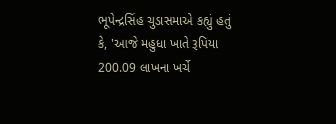ભૂપેન્દ્રસિંહ ચુડાસમાએ કહ્યું હતું કે, 'આજે મહુધા ખાતે રૂપિયા 200.09 લાખના ખર્ચે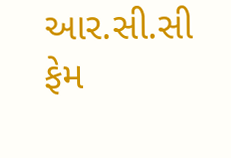આર.સી.સી ફેમ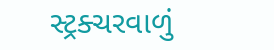સ્ટ્રક્ચરવાળું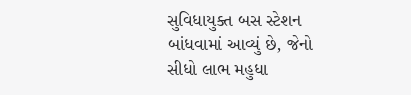સુવિધાયુક્ત બસ સ્ટેશન બાંધવામાં આવ્યું છે, જેનો સીધો લાભ મહુધા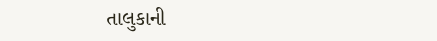તાલુકાની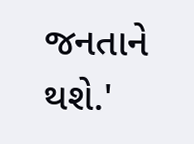જનતાને થશે.'